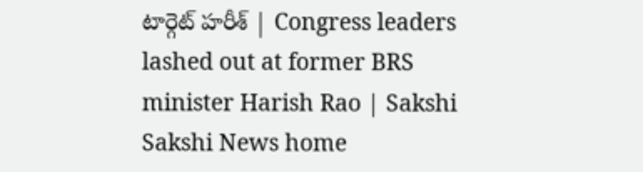టార్గెట్‌ హరీశ్‌ | Congress leaders lashed out at former BRS minister Harish Rao | Sakshi
Sakshi News home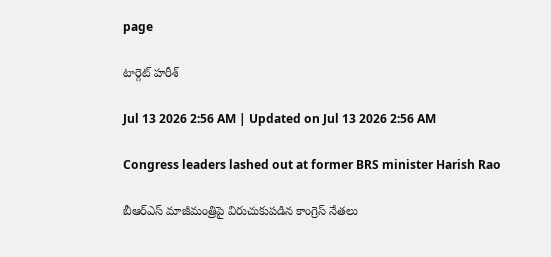page

టార్గెట్‌ హరీశ్‌

Jul 13 2026 2:56 AM | Updated on Jul 13 2026 2:56 AM

Congress leaders lashed out at former BRS minister Harish Rao

బీఆర్‌ఎస్‌ మాజీమంత్రిపై విరుచుకుపడిన కాంగ్రెస్‌ నేతలు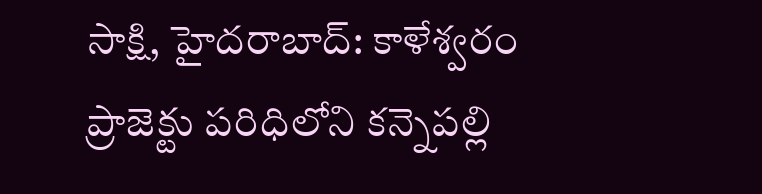సాక్షి, హైదరాబాద్‌: కాళేశ్వరం ప్రాజెక్టు పరిధిలోని కన్నెపల్లి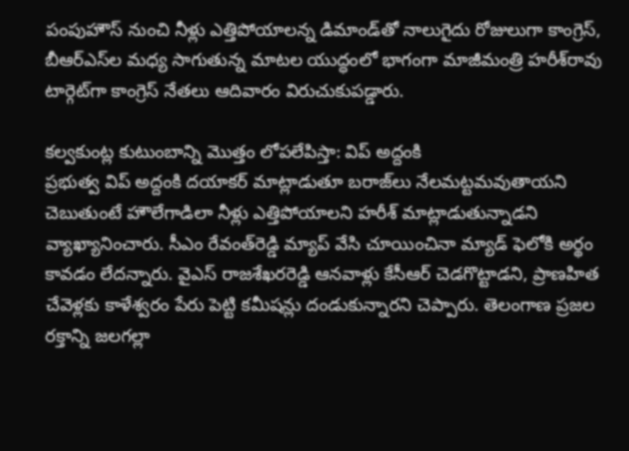పంపుహౌస్‌ నుంచి నీళ్లు ఎత్తిపోయాలన్న డిమాండ్‌తో నాలుగైదు రోజులుగా కాంగ్రెస్, బీఆర్‌ఎస్‌ల మధ్య సాగుతున్న మాటల యుద్ధంలో భాగంగా మాజీమంత్రి హరీశ్‌రావు టార్గెట్‌గా కాంగ్రెస్‌ నేతలు ఆదివారం విరుచుకుపడ్డారు.

కల్వకుంట్ల కుటుంబాన్ని మొత్తం లోపలేపిస్తా: విప్‌ అద్దంకి
ప్రభుత్వ విప్‌ అద్దంకి దయాకర్‌ మాట్లాడుతూ బరాజ్‌లు నేలమట్టమవుతాయని చెబుతుంటే హౌలేగాడిలా నీళ్లు ఎత్తిపోయాలని హరీశ్‌ మాట్లాడుతున్నాడని వ్యాఖ్యానించారు. సీఎం రేవంత్‌రెడ్డి మ్యాప్‌ వేసి చూయించినా మ్యాడ్‌ ఫెలోకి అర్థం కావడం లేదన్నారు. వైఎస్‌ రాజశేఖరరెడ్డి ఆనవాళ్లు కేసీఆర్‌ చెడగొట్టాడని, ప్రాణహిత చేవెళ్లకు కాళేశ్వరం పేరు పెట్టి కమీషన్లు దండుకున్నారని చెప్పారు. తెలంగాణ ప్రజల రక్తాన్ని జలగల్లా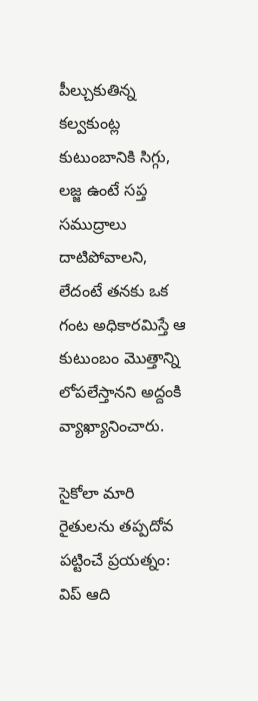పీల్చుకుతిన్న కల్వకుంట్ల కుటుంబానికి సిగ్గు, లజ్జ ఉంటే సప్త సముద్రాలు దాటిపోవాలని, లేదంటే తనకు ఒక గంట అధికారమిస్తే ఆ కుటుంబం మొత్తాన్ని లోపలేస్తానని అద్దంకి వ్యాఖ్యానించారు.

సైకోలా మారి రైతులను తప్పదోవ పట్టించే ప్రయత్నం: విప్‌ ఆది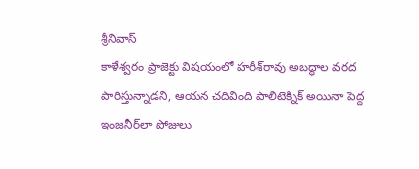శ్రీనివాస్‌
కాళేశ్వరం ప్రాజెక్టు విషయంలో హరీశ్‌రావు అబద్ధాల వరద పారిస్తున్నాడని, ఆయన చదివింది పాలిటెక్నిక్‌ అయినా పెద్ద ఇంజనీర్‌లా పోజులు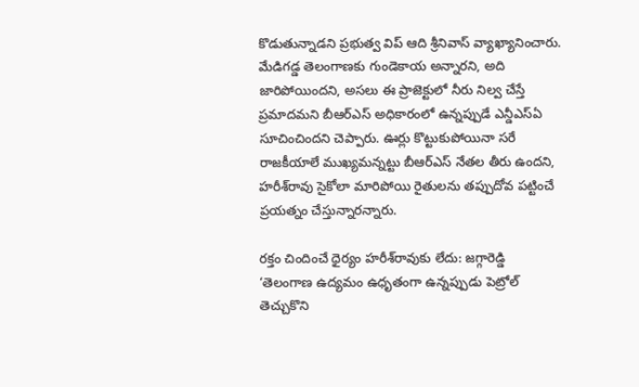కొడుతున్నాడని ప్రభుత్వ విప్‌ ఆది శ్రీనివాస్‌ వ్యాఖ్యానించారు. మేడిగడ్డ తెలంగాణకు గుండెకాయ అన్నారని, అది జారిపోయిందని, అసలు ఈ ప్రాజెక్టులో నీరు నిల్వ చేస్తే ప్రమాదమని బీఆర్‌ఎస్‌ అధికారంలో ఉన్నప్పుడే ఎన్డీఎస్‌ఏ సూచించిందని చెప్పారు. ఊర్లు కొట్టుకుపోయినా సరే రాజకీయాలే ముఖ్యమన్నట్టు బీఆర్‌ఎస్‌ నేతల తీరు ఉందని, హరీశ్‌రావు సైకోలా మారిపోయి రైతులను తప్పుదోవ పట్టించే ప్రయత్నం చేస్తున్నారన్నారు.

రక్తం చిందించే ధైర్యం హరీశ్‌రావుకు లేదు: జగ్గారెడ్డి
‘తెలంగాణ ఉద్యమం ఉధృతంగా ఉన్నప్పుడు పెట్రోల్‌ తెచ్చుకొని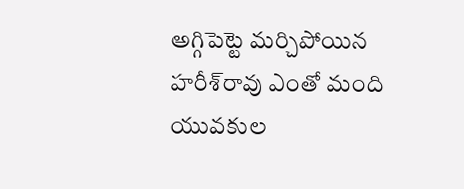అగ్గిపెట్టె మర్చిపోయిన హరీశ్‌రావు ఎంతో మంది యువకుల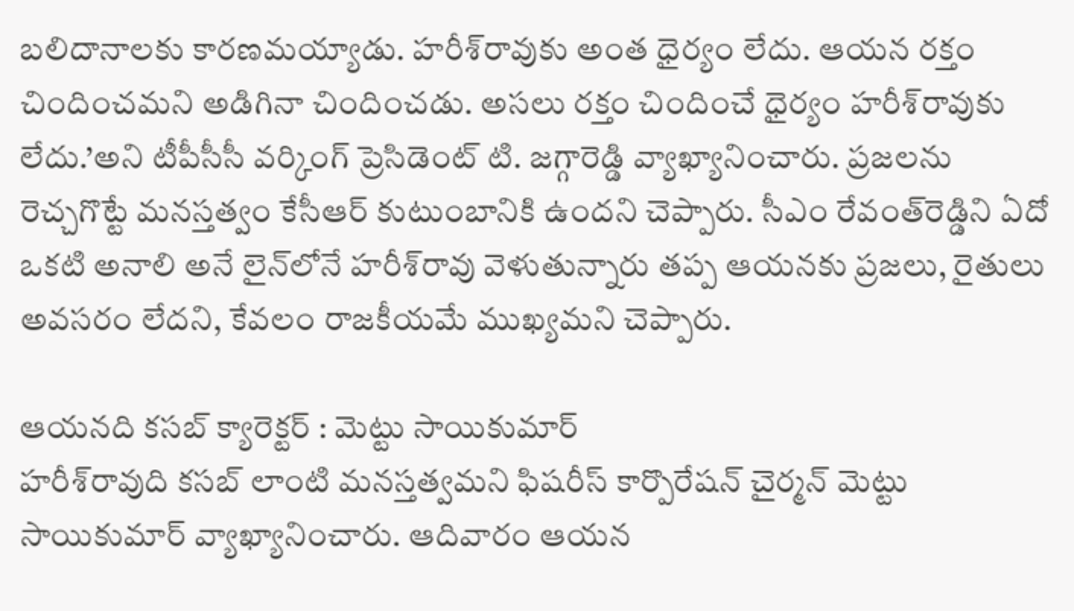బలిదానాలకు కారణమయ్యాడు. హరీశ్‌రావుకు అంత ధైర్యం లేదు. ఆయన రక్తం చిందించమని అడిగినా చిందించడు. అసలు రక్తం చిందించే ధైర్యం హరీశ్‌రావుకు లేదు.’అని టీపీసీసీ వర్కింగ్‌ ప్రెసిడెంట్‌ టి. జగ్గారెడ్డి వ్యాఖ్యానించారు. ప్రజలను రెచ్చగొట్టే మనస్తత్వం కేసీఆర్‌ కుటుంబానికి ఉందని చెప్పారు. సీఎం రేవంత్‌రెడ్డిని ఏదో ఒకటి అనాలి అనే లైన్‌లోనే హరీశ్‌రావు వెళుతున్నారు తప్ప ఆయనకు ప్రజలు, రైతులు అవసరం లేదని, కేవలం రాజకీయమే ముఖ్యమని చెప్పారు.

ఆయనది కసబ్‌ క్యారెక్టర్‌ : మెట్టు సాయికుమార్‌
హరీశ్‌రావుది కసబ్‌ లాంటి మనస్తత్వమని ఫిషరీస్‌ కార్పొరేషన్‌ చైర్మన్‌ మెట్టు సాయికుమార్‌ వ్యాఖ్యానించారు. ఆదివారం ఆయన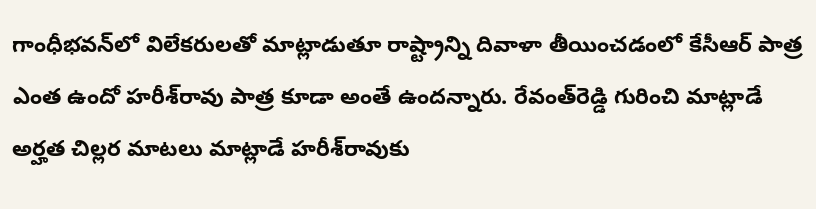గాంధీభవన్‌లో విలేకరులతో మాట్లాడుతూ రాష్ట్రాన్ని దివాళా తీయించడంలో కేసీఆర్‌ పాత్ర ఎంత ఉందో హరీశ్‌రావు పాత్ర కూడా అంతే ఉందన్నారు. రేవంత్‌రెడ్డి గురించి మాట్లాడే అర్హత చిల్లర మాటలు మాట్లాడే హరీశ్‌రావుకు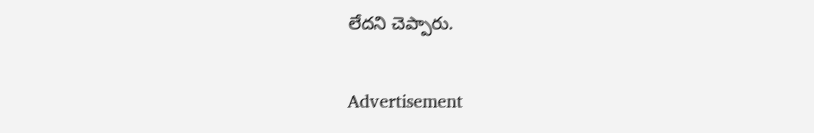లేదని చెప్పారు.

Advertisement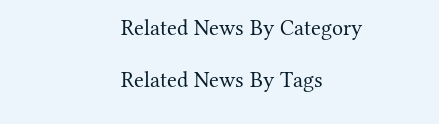Related News By Category

Related News By Tags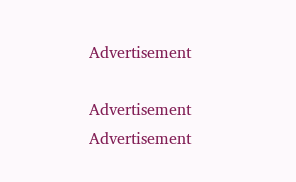Advertisement

Advertisement
Advertisement